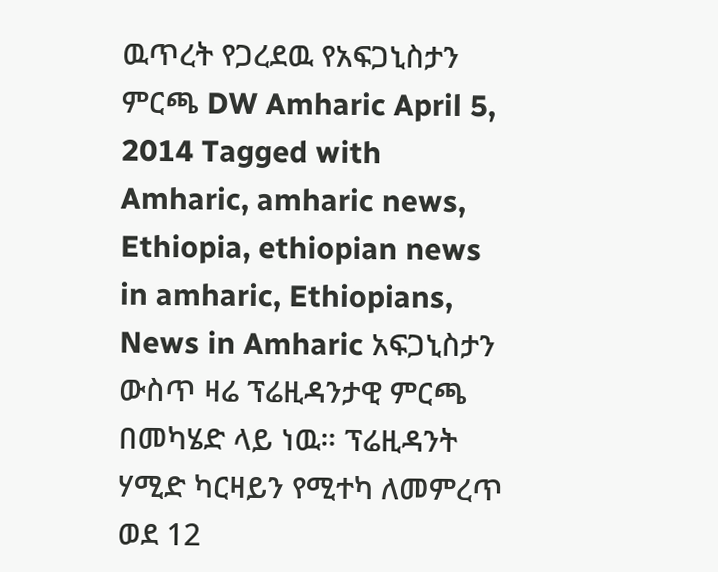ዉጥረት የጋረደዉ የአፍጋኒስታን ምርጫ DW Amharic April 5, 2014 Tagged with Amharic, amharic news, Ethiopia, ethiopian news in amharic, Ethiopians, News in Amharic አፍጋኒስታን ውስጥ ዛሬ ፕሬዚዳንታዊ ምርጫ በመካሄድ ላይ ነዉ። ፕሬዚዳንት ሃሚድ ካርዛይን የሚተካ ለመምረጥ ወደ 12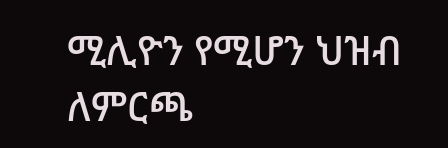ሚሊዮን የሚሆን ህዝብ ለምርጫ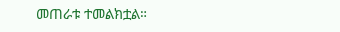መጠራቱ ተመልክቷል።